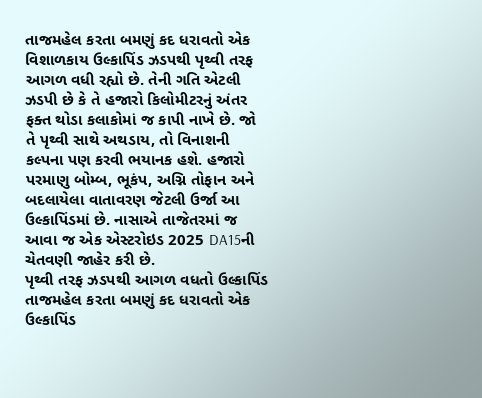તાજમહેલ કરતા બમણું કદ ધરાવતો એક વિશાળકાય ઉલ્કાપિંડ ઝડપથી પૃથ્વી તરફ આગળ વધી રહ્યો છે. તેની ગતિ એટલી ઝડપી છે કે તે હજારો કિલોમીટરનું અંતર ફક્ત થોડા કલાકોમાં જ કાપી નાખે છે. જો તે પૃથ્વી સાથે અથડાય, તો વિનાશની કલ્પના પણ કરવી ભયાનક હશે. હજારો પરમાણુ બોમ્બ, ભૂકંપ, અગ્નિ તોફાન અને બદલાયેલા વાતાવરણ જેટલી ઉર્જા આ ઉલ્કાપિંડમાં છે. નાસાએ તાજેતરમાં જ આવા જ એક એસ્ટરોઇડ 2025 DA15ની ચેતવણી જાહેર કરી છે.
પૃથ્વી તરફ ઝડપથી આગળ વધતો ઉલ્કાપિંડ
તાજમહેલ કરતા બમણું કદ ધરાવતો એક ઉલ્કાપિંડ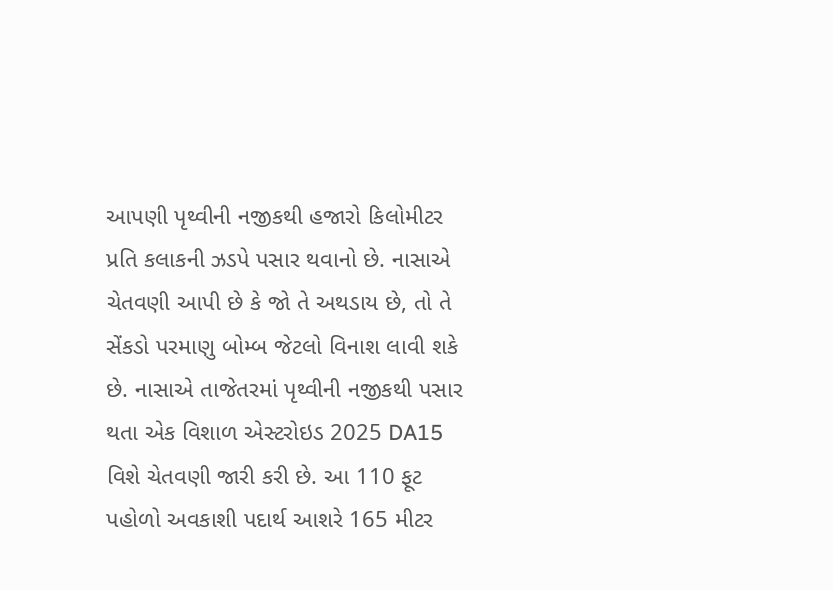આપણી પૃથ્વીની નજીકથી હજારો કિલોમીટર પ્રતિ કલાકની ઝડપે પસાર થવાનો છે. નાસાએ ચેતવણી આપી છે કે જો તે અથડાય છે, તો તે સેંકડો પરમાણુ બોમ્બ જેટલો વિનાશ લાવી શકે છે. નાસાએ તાજેતરમાં પૃથ્વીની નજીકથી પસાર થતા એક વિશાળ એસ્ટરોઇડ 2025 DA15 વિશે ચેતવણી જારી કરી છે. આ 110 ફૂટ પહોળો અવકાશી પદાર્થ આશરે 165 મીટર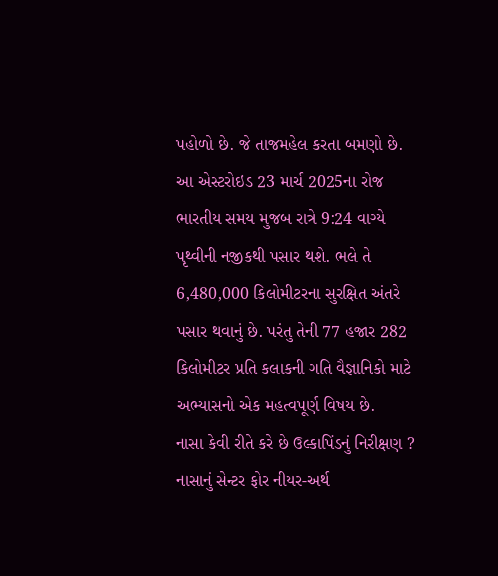પહોળો છે. જે તાજમહેલ કરતા બમણો છે. આ એસ્ટરોઇડ 23 માર્ચ 2025ના રોજ ભારતીય સમય મુજબ રાત્રે 9:24 વાગ્યે પૃથ્વીની નજીકથી પસાર થશે. ભલે તે 6,480,000 કિલોમીટરના સુરક્ષિત અંતરે પસાર થવાનું છે. પરંતુ તેની 77 હજાર 282 કિલોમીટર પ્રતિ કલાકની ગતિ વૈજ્ઞાનિકો માટે અભ્યાસનો એક મહત્વપૂર્ણ વિષય છે.
નાસા કેવી રીતે કરે છે ઉલ્કાપિંડનું નિરીક્ષણ ?
નાસાનું સેન્ટર ફોર નીયર-અર્થ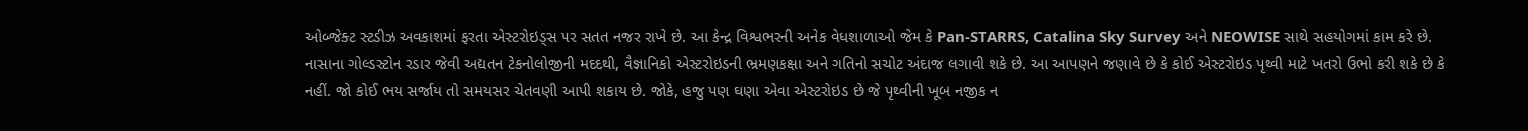ઓબ્જેક્ટ સ્ટડીઝ અવકાશમાં ફરતા એસ્ટરોઇડ્સ પર સતત નજર રાખે છે. આ કેન્દ્ર વિશ્વભરની અનેક વેધશાળાઓ જેમ કે Pan-STARRS, Catalina Sky Survey અને NEOWISE સાથે સહયોગમાં કામ કરે છે. નાસાના ગોલ્ડસ્ટોન રડાર જેવી અદ્યતન ટેકનોલોજીની મદદથી, વૈજ્ઞાનિકો એસ્ટરોઇડની ભ્રમણકક્ષા અને ગતિનો સચોટ અંદાજ લગાવી શકે છે. આ આપણને જણાવે છે કે કોઈ એસ્ટરોઇડ પૃથ્વી માટે ખતરો ઉભો કરી શકે છે કે નહીં. જો કોઈ ભય સર્જાય તો સમયસર ચેતવણી આપી શકાય છે. જોકે, હજુ પણ ઘણા એવા એસ્ટરોઇડ છે જે પૃથ્વીની ખૂબ નજીક ન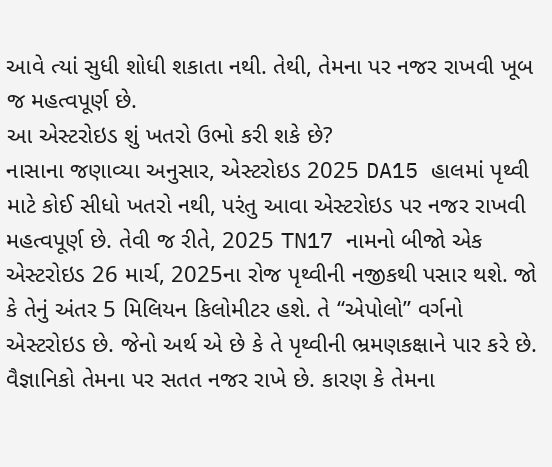આવે ત્યાં સુધી શોધી શકાતા નથી. તેથી, તેમના પર નજર રાખવી ખૂબ જ મહત્વપૂર્ણ છે.
આ એસ્ટરોઇડ શું ખતરો ઉભો કરી શકે છે?
નાસાના જણાવ્યા અનુસાર, એસ્ટરોઇડ 2025 DA15 હાલમાં પૃથ્વી માટે કોઈ સીધો ખતરો નથી, પરંતુ આવા એસ્ટરોઇડ પર નજર રાખવી મહત્વપૂર્ણ છે. તેવી જ રીતે, 2025 TN17 નામનો બીજો એક એસ્ટરોઇડ 26 માર્ચ, 2025ના રોજ પૃથ્વીની નજીકથી પસાર થશે. જો કે તેનું અંતર 5 મિલિયન કિલોમીટર હશે. તે “એપોલો” વર્ગનો એસ્ટરોઇડ છે. જેનો અર્થ એ છે કે તે પૃથ્વીની ભ્રમણકક્ષાને પાર કરે છે. વૈજ્ઞાનિકો તેમના પર સતત નજર રાખે છે. કારણ કે તેમના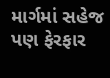માર્ગમાં સહેજ પણ ફેરફાર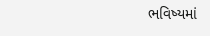ભવિષ્યમાં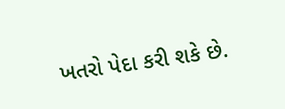ખતરો પેદા કરી શકે છે.